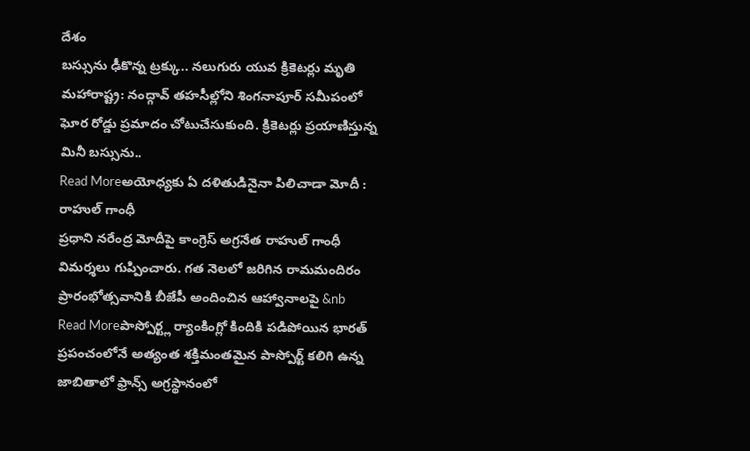దేశం
బస్సును ఢీకొన్న ట్రక్కు.. నలుగురు యువ క్రికెటర్లు మృతి
మహారాష్ట్ర: నంద్గావ్ తహసీల్లోని శింగనాపూర్ సమీపంలో ఘోర రోడ్డు ప్రమాదం చోటుచేసుకుంది. క్రికెటర్లు ప్రయాణిస్తున్న మినీ బస్సును..
Read Moreఅయోధ్యకు ఏ దళితుడినైనా పిలిచాడా మోదీ : రాహుల్ గాంధీ
ప్రధాని నరేంద్ర మోదీపై కాంగ్రెస్ అగ్రనేత రాహుల్ గాంధీ విమర్శలు గుప్పించారు. గత నెలలో జరిగిన రామమందిరం ప్రారంభోత్సవానికి బీజేపీ అందించిన ఆహ్వానాలపై &nb
Read Moreపాస్పోర్ట్ల ర్యాంకింగ్లో కిందికి పడిపోయిన భారత్
ప్రపంచంలోనే అత్యంత శక్తిమంతమైన పాస్పోర్ట్ కలిగి ఉన్న జాబితాలో ఫ్రాన్స్ అగ్రస్థానంలో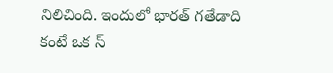నిలిచింది. ఇందులో భారత్ గతేడాది కంటే ఒక స్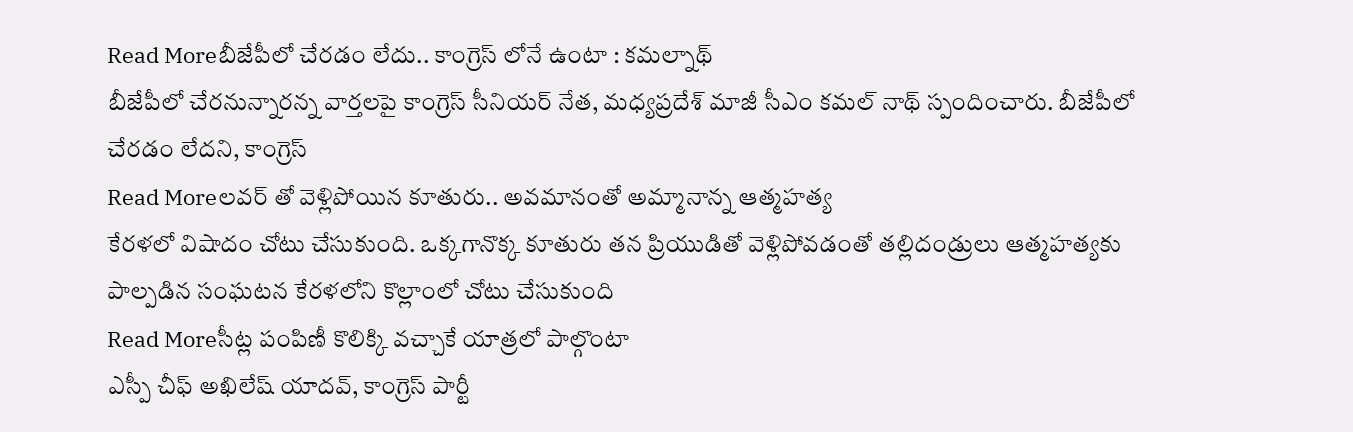Read Moreబీజేపీలో చేరడం లేదు.. కాంగ్రెస్ లోనే ఉంటా : కమల్నాథ్
బీజేపీలో చేరనున్నారన్న వార్తలపై కాంగ్రెస్ సీనియర్ నేత, మధ్యప్రదేశ్ మాజీ సీఎం కమల్ నాథ్ స్పందించారు. బీజేపీలో చేరడం లేదని, కాంగ్రెస్
Read Moreలవర్ తో వెళ్లిపోయిన కూతురు.. అవమానంతో అమ్మానాన్న ఆత్మహత్య
కేరళలో విషాదం చోటు చేసుకుంది. ఒక్కగానొక్క కూతురు తన ప్రియుడితో వెళ్లిపోవడంతో తల్లిదండ్రులు ఆత్మహత్యకు పాల్పడిన సంఘటన కేరళలోని కొల్లాంలో చోటు చేసుకుంది
Read Moreసీట్ల పంపిణీ కొలిక్కి వచ్చాకే యాత్రలో పాల్గొంటా
ఎస్పీ చీఫ్ అఖిలేష్ యాదవ్, కాంగ్రెస్ పార్టీ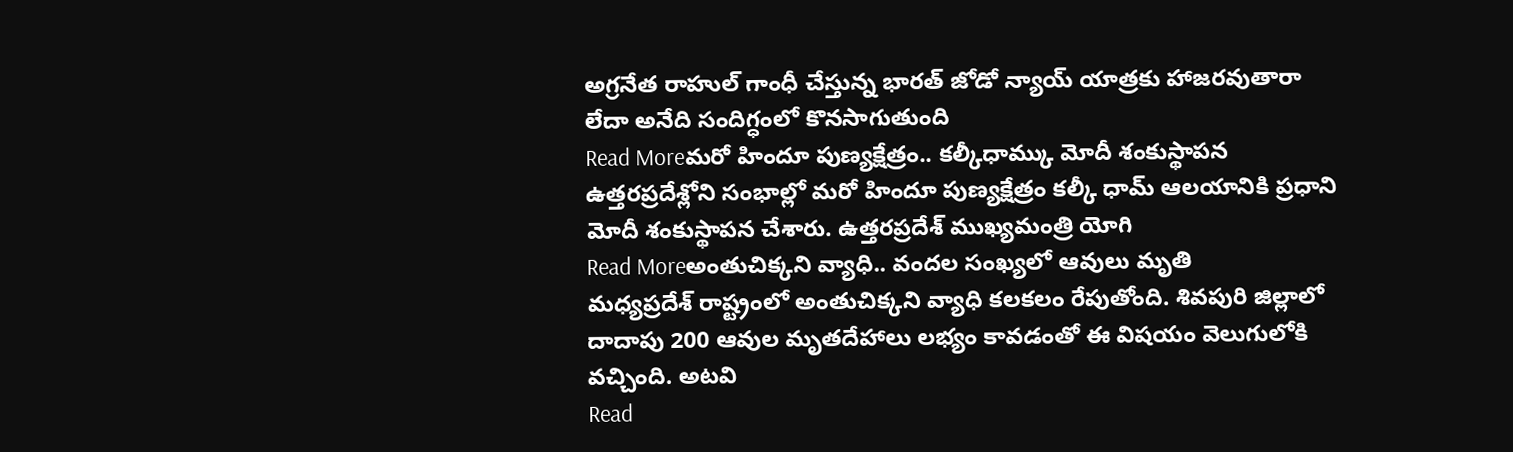అగ్రనేత రాహుల్ గాంధీ చేస్తున్న భారత్ జోడో న్యాయ్ యాత్రకు హాజరవుతారా లేదా అనేది సందిగ్ధంలో కొనసాగుతుంది
Read Moreమరో హిందూ పుణ్యక్షేత్రం.. కల్కీధామ్కు మోదీ శంకుస్థాపన
ఉత్తరప్రదేశ్లోని సంభాల్లో మరో హిందూ పుణ్యక్షేత్రం కల్కీ ధామ్ ఆలయానికి ప్రధాని మోదీ శంకుస్థాపన చేశారు. ఉత్తరప్రదేశ్ ముఖ్యమంత్రి యోగి
Read Moreఅంతుచిక్కని వ్యాధి.. వందల సంఖ్యలో ఆవులు మృతి
మధ్యప్రదేశ్ రాష్ట్రంలో అంతుచిక్కని వ్యాధి కలకలం రేపుతోంది. శివపురి జిల్లాలో దాదాపు 200 ఆవుల మృతదేహాలు లభ్యం కావడంతో ఈ విషయం వెలుగులోకి వచ్చింది. అటవి
Read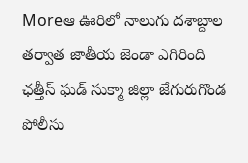Moreఆ ఊరిలో నాలుగు దశాబ్దాల తర్వాత జాతీయ జెండా ఎగిరింది
ఛత్తీస్ ఘడ్ సుక్మా జిల్లా జేగురుగొండ పోలీసు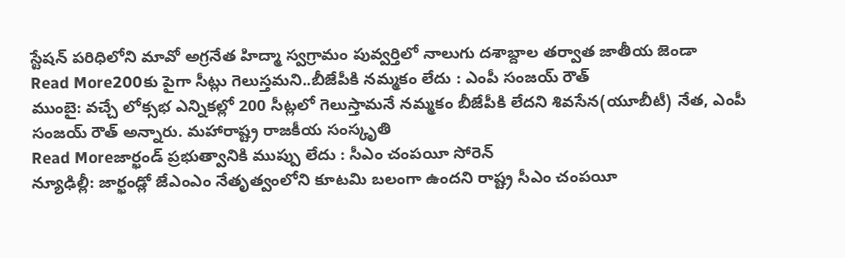స్టేషన్ పరిధిలోని మావో అగ్రనేత హిద్మా స్వగ్రామం పువ్వర్తిలో నాలుగు దశాబ్దాల తర్వాత జాతీయ జెండా
Read More200కు పైగా సీట్లు గెలుస్తమని..బీజేపీకి నమ్మకం లేదు : ఎంపీ సంజయ్ రౌత్
ముంబై: వచ్చే లోక్సభ ఎన్నికల్లో 200 సీట్లలో గెలుస్తామనే నమ్మకం బీజేపీకి లేదని శివసేన(యూబీటీ) నేత, ఎంపీ సంజయ్ రౌత్ అన్నారు. మహారాష్ట్ర రాజకీయ సంస్కృతి
Read Moreజార్ఖండ్ ప్రభుత్వానికి ముప్పు లేదు : సీఎం చంపయీ సోరెన్
న్యూఢిల్లీ: జార్ఖండ్లో జేఎంఎం నేతృత్వంలోని కూటమి బలంగా ఉందని రాష్ట్ర సీఎం చంపయీ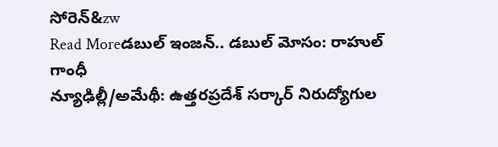సోరెన్&zw
Read Moreడబుల్ ఇంజన్.. డబుల్ మోసం: రాహుల్ గాంధీ
న్యూఢిల్లీ/అమేథీ: ఉత్తరప్రదేశ్ సర్కార్ నిరుద్యోగుల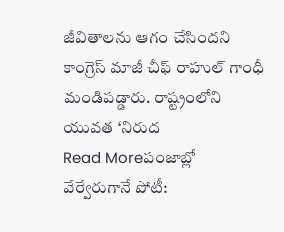జీవితాలను ఆగం చేసిందని కాంగ్రెస్ మాజీ చీఫ్ రాహుల్ గాంధీ మండిపడ్డారు. రాష్ట్రంలోని యువత ‘నిరుద
Read Moreపంజాబ్లో వేర్వేరుగానే పోటీ: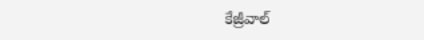కేజ్రీవాల్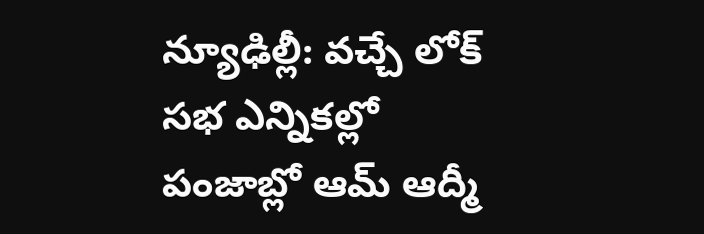న్యూఢిల్లీ: వచ్చే లోక్ సభ ఎన్నికల్లో పంజాబ్లో ఆమ్ ఆద్మీ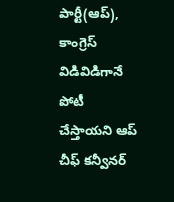పార్టీ(ఆప్), కాంగ్రెస్ విడివిడిగానే పోటీ చేస్తాయని ఆప్ చీఫ్ కన్వీనర్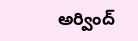అర్వింద్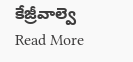కేజ్రీవాల్వె
Read More